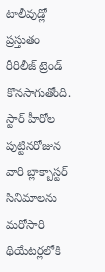టాలీవుడ్లో ప్రస్తుతం రీరిలీజ్ ట్రెండ్ కొనసాగుతోంది. స్టార్ హీరోల పుట్టినరోజున వారి బ్లాక్బాస్టర్ సినిమాలను మరోసారి థియేటర్లలోకి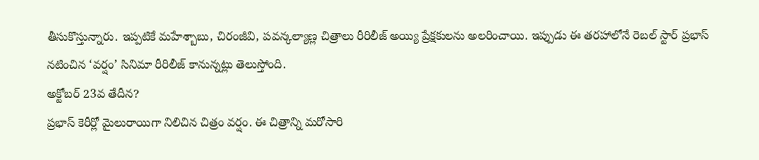తీసుకొస్తున్నారు. ఇప్పటికే మహేశ్బాబు, చిరంజీవి, పవన్కల్యాణ్ల చిత్రాలు రీరిలీజ్ అయ్యి ప్రేక్షకులను అలరించాయి. ఇప్పుడు ఈ తరహాలోనే రెబల్ స్టార్ ప్రభాస్ నటించిన ‘వర్షం’ సినిమా రీరిలీజ్ కానున్నట్లు తెలుస్తోంది.
అక్టోబర్ 23వ తేదీన?
ప్రభాస్ కెరీర్లో మైలురాయిగా నిలిచిన చిత్రం వర్షం. ఈ చిత్రాన్ని మరోసారి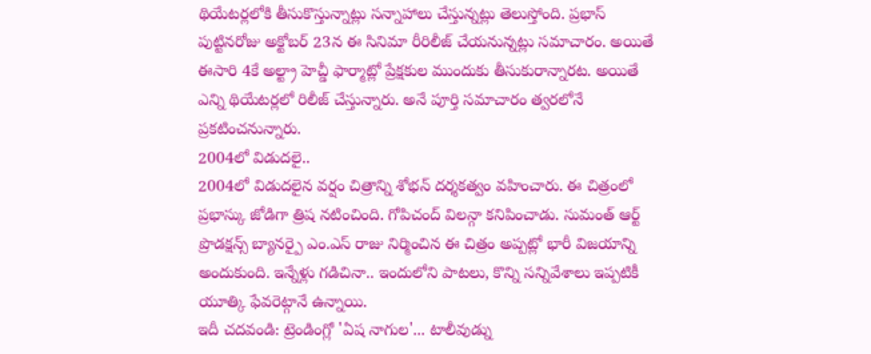థియేటర్లలోకి తీసుకొస్తున్నాట్లు సన్నాహాలు చేస్తున్నట్లు తెలుస్తోంది. ప్రభాస్ పుట్టినరోజు అక్టోబర్ 23న ఈ సినిమా రీరిలీజ్ చేయనున్నట్లు సమాచారం. అయితే ఈసారి 4కే అల్ట్రా హెచ్డీ ఫార్మాట్లో ప్రేక్షకుల ముందుకు తీసుకురాన్నారట. అయితే ఎన్ని థియేటర్లలో రిలీజ్ చేస్తున్నారు. అనే పూర్తి సమాచారం త్వరలోనే ప్రకటించనున్నారు.
2004లో విడుదలై..
2004లో విడుదలైన వర్షం చిత్రాన్ని శోభన్ దర్శకత్వం వహించారు. ఈ చిత్రంలో ప్రభాస్కు జోడిగా త్రిష నటించింది. గోపిచంద్ విలన్గా కనిపించాడు. సుమంత్ ఆర్ట్ ప్రొడక్షన్స్ బ్యానర్పై ఎం.ఎస్ రాజు నిర్మించిన ఈ చిత్రం అప్పట్లో భారీ విజయాన్ని అందుకుంది. ఇన్నేళ్లు గడిచినా.. ఇందులోని పాటలు, కొన్ని సన్నివేశాలు ఇప్పటికీ యూత్కి ఫేవరెట్గానే ఉన్నాయి.
ఇదీ చదవండి: ట్రెండింగ్లో 'ఏష నాగుల'... టాలీవుడ్ను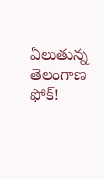ఏలుతున్న తెలంగాణ ఫోక్!